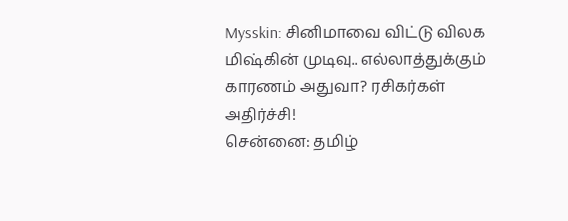Mysskin: சினிமாவை விட்டு விலக மிஷ்கின் முடிவு.. எல்லாத்துக்கும் காரணம் அதுவா? ரசிகர்கள் அதிர்ச்சி!
சென்னை: தமிழ்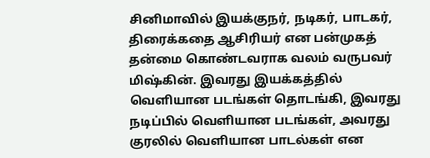சினிமாவில் இயக்குநர், நடிகர், பாடகர், திரைக்கதை ஆசிரியர் என பன்முகத் தன்மை கொண்டவராக வலம் வருபவர் மிஷ்கின். இவரது இயக்கத்தில் வெளியான படங்கள் தொடங்கி, இவரது நடிப்பில் வெளியான படங்கள், அவரது குரலில் வெளியான பாடல்கள் என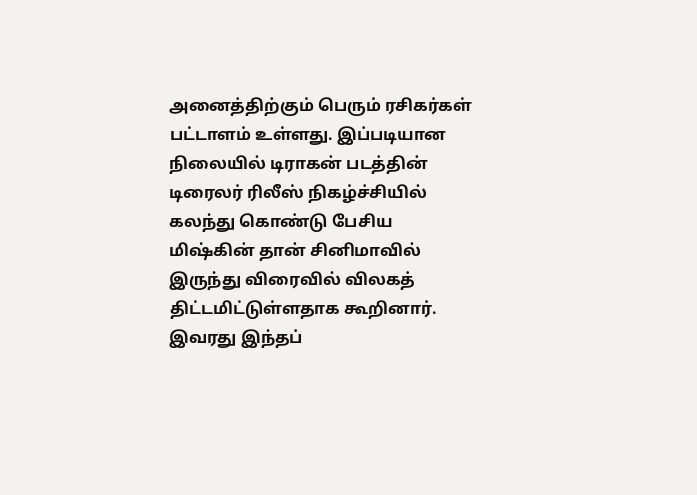அனைத்திற்கும் பெரும் ரசிகர்கள் பட்டாளம் உள்ளது. இப்படியான நிலையில் டிராகன் படத்தின் டிரைலர் ரிலீஸ் நிகழ்ச்சியில் கலந்து கொண்டு பேசிய மிஷ்கின் தான் சினிமாவில் இருந்து விரைவில் விலகத் திட்டமிட்டுள்ளதாக கூறினார். இவரது இந்தப்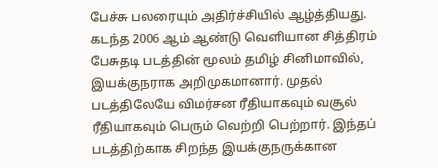பேச்சு பலரையும் அதிர்ச்சியில் ஆழ்த்தியது.
கடந்த 2006 ஆம் ஆண்டு வெளியான சித்திரம் பேசுதடி படத்தின் மூலம் தமிழ் சினிமாவில், இயக்குநராக அறிமுகமானார். முதல் படத்திலேயே விமர்சன ரீதியாகவும் வசூல் ரீதியாகவும் பெரும் வெற்றி பெற்றார். இந்தப் படத்திற்காக சிறந்த இயக்குநருக்கான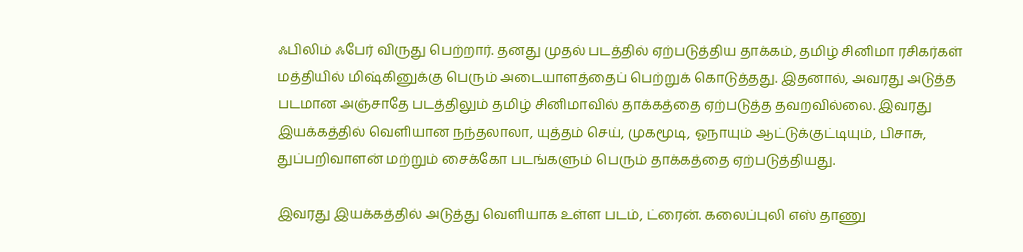ஃபிலிம் ஃபேர் விருது பெற்றார். தனது முதல் படத்தில் ஏற்படுத்திய தாக்கம், தமிழ் சினிமா ரசிகர்கள் மத்தியில் மிஷ்கினுக்கு பெரும் அடையாளத்தைப் பெற்றுக் கொடுத்தது. இதனால், அவரது அடுத்த படமான அஞ்சாதே படத்திலும் தமிழ் சினிமாவில் தாக்கத்தை ஏற்படுத்த தவறவில்லை. இவரது இயக்கத்தில் வெளியான நந்தலாலா, யுத்தம் செய், முகமூடி, ஓநாயும் ஆட்டுக்குட்டியும், பிசாசு, துப்பறிவாளன் மற்றும் சைக்கோ படங்களும் பெரும் தாக்கத்தை ஏற்படுத்தியது.

இவரது இயக்கத்தில் அடுத்து வெளியாக உள்ள படம், ட்ரைன். கலைப்புலி எஸ் தாணு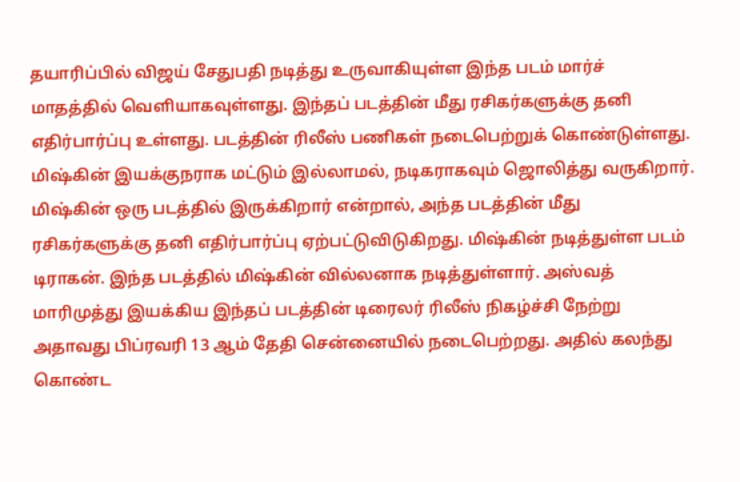தயாரிப்பில் விஜய் சேதுபதி நடித்து உருவாகியுள்ள இந்த படம் மார்ச் மாதத்தில் வெளியாகவுள்ளது. இந்தப் படத்தின் மீது ரசிகர்களுக்கு தனி எதிர்பார்ப்பு உள்ளது. படத்தின் ரிலீஸ் பணிகள் நடைபெற்றுக் கொண்டுள்ளது. மிஷ்கின் இயக்குநராக மட்டும் இல்லாமல், நடிகராகவும் ஜொலித்து வருகிறார். மிஷ்கின் ஒரு படத்தில் இருக்கிறார் என்றால், அந்த படத்தின் மீது ரசிகர்களுக்கு தனி எதிர்பார்ப்பு ஏற்பட்டுவிடுகிறது. மிஷ்கின் நடித்துள்ள படம் டிராகன். இந்த படத்தில் மிஷ்கின் வில்லனாக நடித்துள்ளார். அஸ்வத் மாரிமுத்து இயக்கிய இந்தப் படத்தின் டிரைலர் ரிலீஸ் நிகழ்ச்சி நேற்று அதாவது பிப்ரவரி 13 ஆம் தேதி சென்னையில் நடைபெற்றது. அதில் கலந்து கொண்ட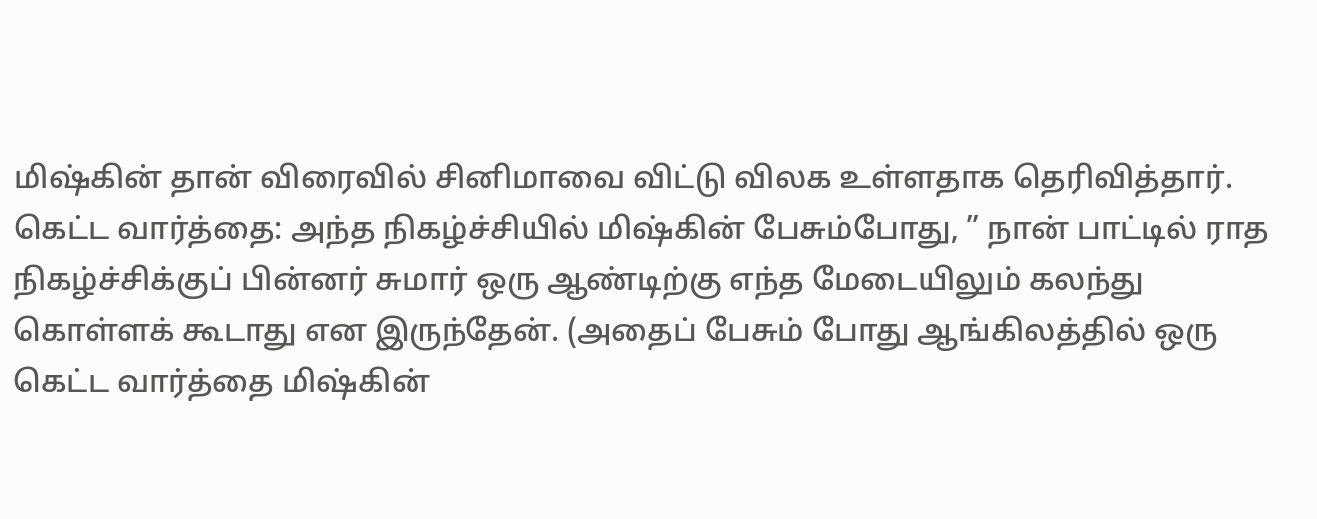மிஷ்கின் தான் விரைவில் சினிமாவை விட்டு விலக உள்ளதாக தெரிவித்தார்.
கெட்ட வார்த்தை: அந்த நிகழ்ச்சியில் மிஷ்கின் பேசும்போது, ” நான் பாட்டில் ராத நிகழ்ச்சிக்குப் பின்னர் சுமார் ஒரு ஆண்டிற்கு எந்த மேடையிலும் கலந்து கொள்ளக் கூடாது என இருந்தேன். (அதைப் பேசும் போது ஆங்கிலத்தில் ஒரு கெட்ட வார்த்தை மிஷ்கின்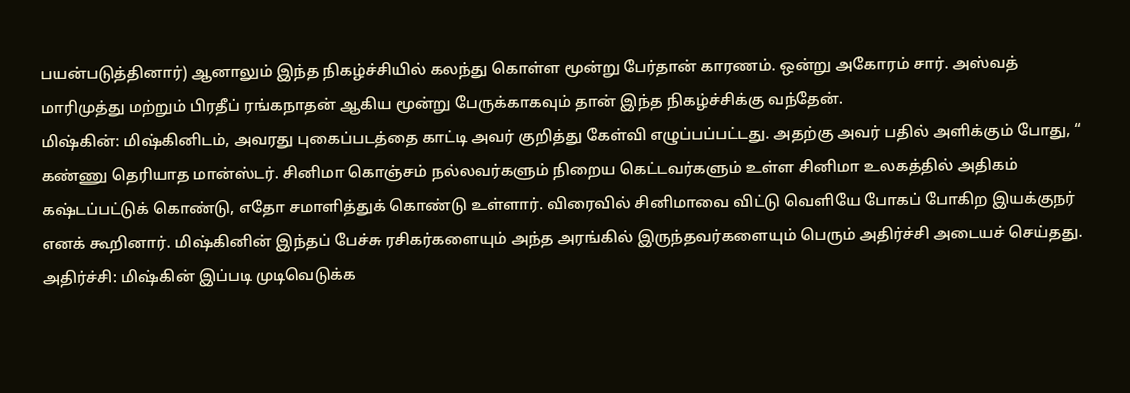பயன்படுத்தினார்) ஆனாலும் இந்த நிகழ்ச்சியில் கலந்து கொள்ள மூன்று பேர்தான் காரணம். ஒன்று அகோரம் சார். அஸ்வத் மாரிமுத்து மற்றும் பிரதீப் ரங்கநாதன் ஆகிய மூன்று பேருக்காகவும் தான் இந்த நிகழ்ச்சிக்கு வந்தேன்.
மிஷ்கின்: மிஷ்கினிடம், அவரது புகைப்படத்தை காட்டி அவர் குறித்து கேள்வி எழுப்பப்பட்டது. அதற்கு அவர் பதில் அளிக்கும் போது, “ கண்ணு தெரியாத மான்ஸ்டர். சினிமா கொஞ்சம் நல்லவர்களும் நிறைய கெட்டவர்களும் உள்ள சினிமா உலகத்தில் அதிகம் கஷ்டப்பட்டுக் கொண்டு, எதோ சமாளித்துக் கொண்டு உள்ளார். விரைவில் சினிமாவை விட்டு வெளியே போகப் போகிற இயக்குநர் எனக் கூறினார். மிஷ்கினின் இந்தப் பேச்சு ரசிகர்களையும் அந்த அரங்கில் இருந்தவர்களையும் பெரும் அதிர்ச்சி அடையச் செய்தது.
அதிர்ச்சி: மிஷ்கின் இப்படி முடிவெடுக்க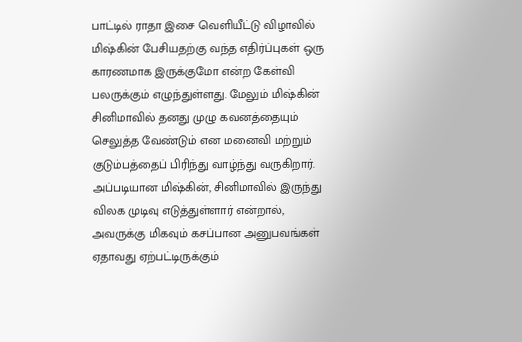பாட்டில் ராதா இசை வெளியீட்டு விழாவில் மிஷ்கின் பேசியதற்கு வந்த எதிர்ப்புகள் ஒரு காரணமாக இருக்குமோ என்ற கேள்வி பலருக்கும் எழுந்துள்ளது. மேலும் மிஷ்கின் சினிமாவில் தனது முழு கவனத்தையும் செலுத்த வேண்டும் என மனைவி மற்றும் குடும்பத்தைப் பிரிந்து வாழ்ந்து வருகிறார். அப்படியான மிஷ்கின், சினிமாவில் இருந்து விலக முடிவு எடுத்துள்ளார் என்றால், அவருக்கு மிகவும் கசப்பான அனுபவங்கள் ஏதாவது ஏற்பட்டிருக்கும்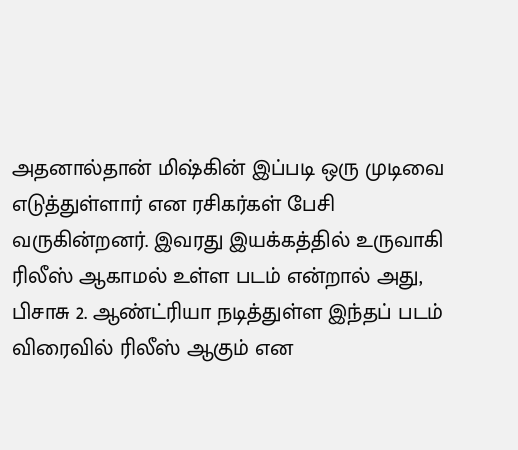அதனால்தான் மிஷ்கின் இப்படி ஒரு முடிவை எடுத்துள்ளார் என ரசிகர்கள் பேசி வருகின்றனர். இவரது இயக்கத்தில் உருவாகி ரிலீஸ் ஆகாமல் உள்ள படம் என்றால் அது, பிசாசு 2. ஆண்ட்ரியா நடித்துள்ள இந்தப் படம் விரைவில் ரிலீஸ் ஆகும் என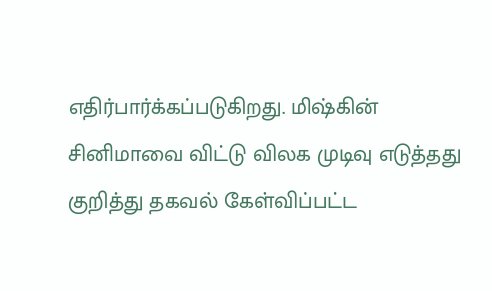எதிர்பார்க்கப்படுகிறது. மிஷ்கின் சினிமாவை விட்டு விலக முடிவு எடுத்தது குறித்து தகவல் கேள்விப்பட்ட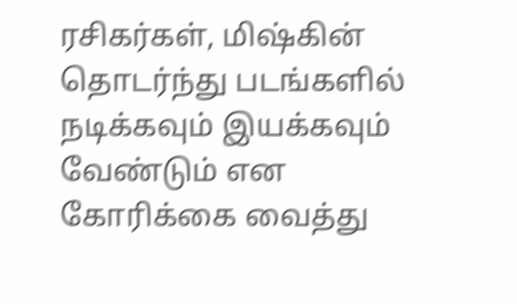ரசிகர்கள், மிஷ்கின் தொடர்ந்து படங்களில் நடிக்கவும் இயக்கவும் வேண்டும் என கோரிக்கை வைத்து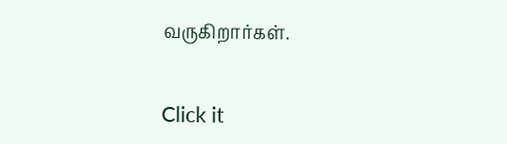வருகிறார்கள்.


Click it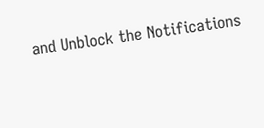and Unblock the Notifications